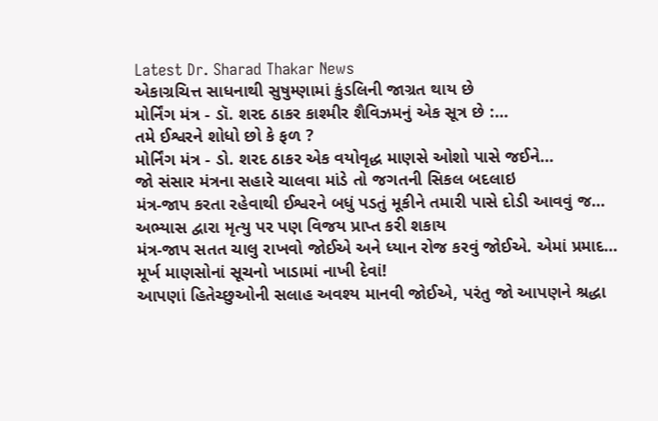Latest Dr. Sharad Thakar News
એકાગ્રચિત્ત સાધનાથી સુષુમ્ણામાં કુંડલિની જાગ્રત થાય છે
મોર્નિંગ મંત્ર - ડૉ. શરદ ઠાકર કાશ્મીર શૈવિઝમનું એક સૂત્ર છે :…
તમે ઈશ્વરને શોધો છો કે ફળ ?
મોર્નિંગ મંત્ર - ડો. શરદ ઠાકર એક વયોવૃદ્ધ માણસે ઓશો પાસે જઈને…
જો સંસાર મંત્રના સહારે ચાલવા માંડે તો જગતની સિકલ બદલાઇ
મંત્ર-જાપ કરતા રહેવાથી ઈશ્વરને બધું પડતું મૂકીને તમારી પાસે દોડી આવવું જ…
અભ્યાસ દ્વારા મૃત્યુ પર પણ વિજય પ્રાપ્ત કરી શકાય
મંત્ર-જાપ સતત ચાલુ રાખવો જોઈએ અને ધ્યાન રોજ કરવું જોઈએ. એમાં પ્રમાદ…
મૂર્ખ માણસોનાં સૂચનો ખાડામાં નાખી દેવાં!
આપણાં હિતેચ્છુઓની સલાહ અવશ્ય માનવી જોઈએ, પરંતુ જો આપણને શ્રદ્ધા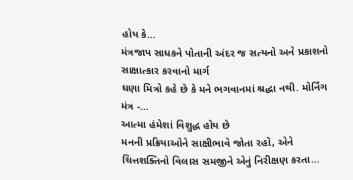હોય કે…
મંત્રજાપ સાધકને પોતાની અંદર જ સત્યનો અને પ્રકાશનો સાક્ષાત્કાર કરવાનો માર્ગ
ઘણા મિત્રો કહે છે કે મને ભગવાનમાં શ્રદ્ધા નથી. મોર્નિંગ મંત્ર -…
આત્મા હંમેશાં વિશુદ્ધ હોય છે
મનની પ્રક્રિયાઓને સાક્ષીભાવે જોતા રહો, એને ચિત્તશક્તિનો વિલાસ સમજીને એનું નિરીક્ષણ કરતા…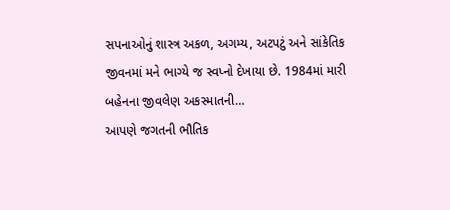સપનાઓનું શાસ્ત્ર અકળ, અગમ્ય, અટપટું અને સાંકેતિક
જીવનમાં મને ભાગ્યે જ સ્વપ્નો દેખાયા છે. 1984માં મારી બહેનના જીવલેણ અકસ્માતની…
આપણે જગતની ભૌતિક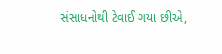સંસાધનોથી ટેવાઈ ગયા છીએ,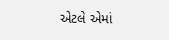એટલે એમાં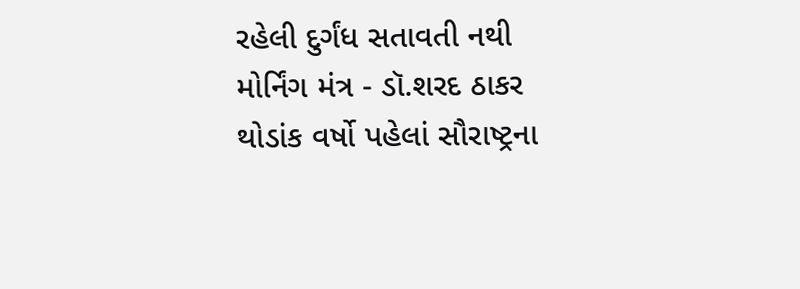રહેલી દુર્ગંધ સતાવતી નથી
મોર્નિંગ મંત્ર - ડૉ.શરદ ઠાકર થોડાંક વર્ષો પહેલાં સૌરાષ્ટ્રના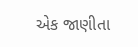એક જાણીતા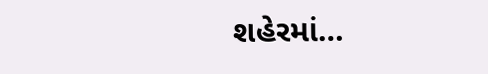શહેરમાં…